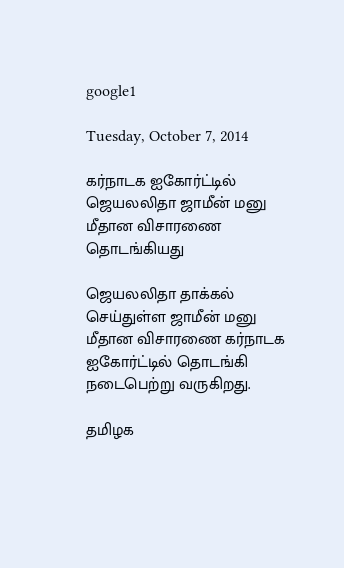google1

Tuesday, October 7, 2014

கர்நாடக ஐகோர்ட்டில் ஜெயலலிதா ஜாமீன் மனு மீதான விசாரணை தொடங்கியது

ஜெயலலிதா தாக்கல் செய்துள்ள ஜாமீன் மனு மீதான விசாரணை கர்நாடக ஐகோர்ட்டில் தொடங்கி நடைபெற்று வருகிறது.

தமிழக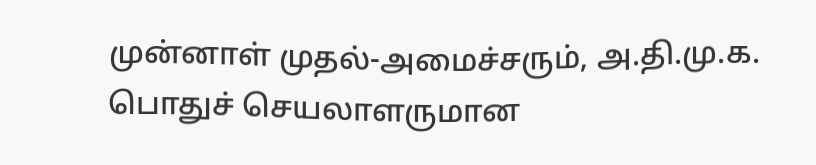முன்னாள் முதல்-அமைச்சரும், அ.தி.மு.க. பொதுச் செயலாளருமான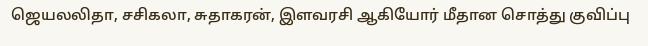ஜெயலலிதா, சசிகலா, சுதாகரன், இளவரசி ஆகியோர் மீதான சொத்து குவிப்பு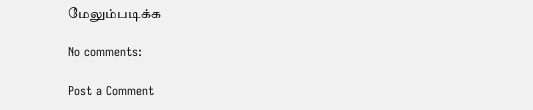மேலும்படிக்க

No comments:

Post a Comment